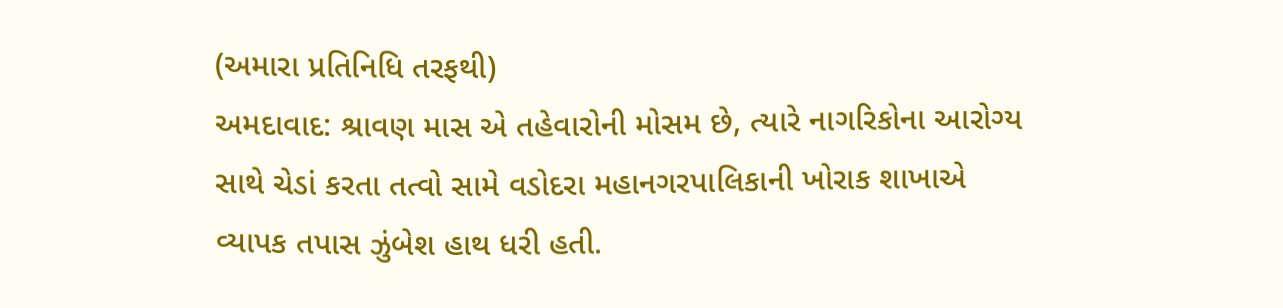(અમારા પ્રતિનિધિ તરફથી)
અમદાવાદ: શ્રાવણ માસ એ તહેવારોની મોસમ છે, ત્યારે નાગરિકોના આરોગ્ય સાથે ચેડાં કરતા તત્વો સામે વડોદરા મહાનગરપાલિકાની ખોરાક શાખાએ વ્યાપક તપાસ ઝુંબેશ હાથ ધરી હતી.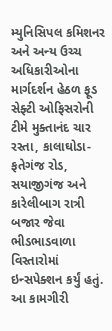મ્યુનિસિપલ કમિશનર અને અન્ય ઉચ્ચ અધિકારીઓના માર્ગદર્શન હેઠળ ફૂડ સેફ્ટી ઓફિસરોની ટીમે મુક્તાનંદ ચાર રસ્તા, કાલાઘોડા-ફતેગંજ રોડ, સયાજીગંજ અને કારેલીબાગ રાત્રી બજાર જેવા ભીડભાડવાળા વિસ્તારોમાં ઇન્સપેક્શન કર્યું હતું. આ કામગીરી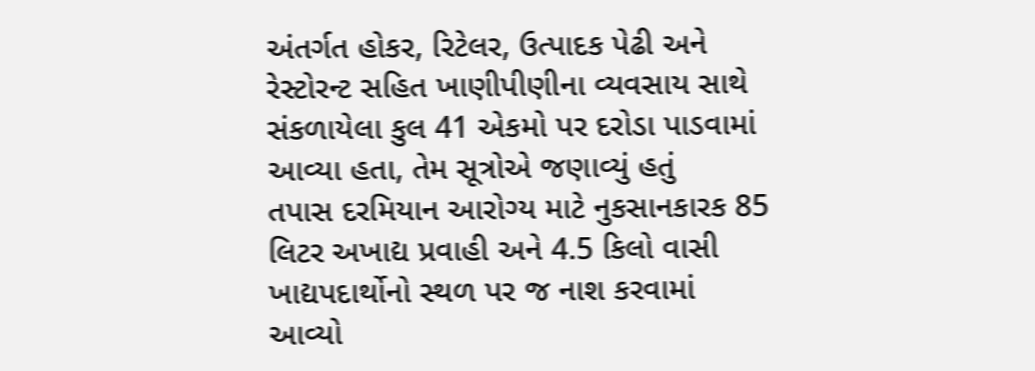અંતર્ગત હોકર, રિટેલર, ઉત્પાદક પેઢી અને રેસ્ટોરન્ટ સહિત ખાણીપીણીના વ્યવસાય સાથે સંકળાયેલા કુલ 41 એકમો પર દરોડા પાડવામાં આવ્યા હતા, તેમ સૂત્રોએ જણાવ્યું હતું
તપાસ દરમિયાન આરોગ્ય માટે નુકસાનકારક 85 લિટર અખાદ્ય પ્રવાહી અને 4.5 કિલો વાસી ખાદ્યપદાર્થોનો સ્થળ પર જ નાશ કરવામાં આવ્યો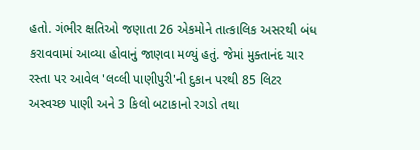હતો. ગંભીર ક્ષતિઓ જણાતા 26 એકમોને તાત્કાલિક અસરથી બંધ કરાવવામાં આવ્યા હોવાનું જાણવા મળ્યું હતું. જેમાં મુક્તાનંદ ચાર રસ્તા પર આવેલ 'લવ્લી પાણીપુરી'ની દુકાન પરથી 85 લિટર અસ્વચ્છ પાણી અને 3 કિલો બટાકાનો રગડો તથા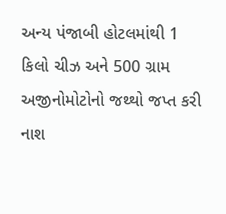અન્ય પંજાબી હોટલમાંથી 1 કિલો ચીઝ અને 500 ગ્રામ અજીનોમોટોનો જથ્થો જપ્ત કરી નાશ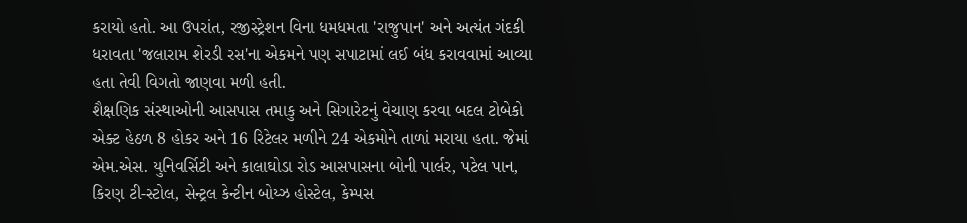કરાયો હતો. આ ઉપરાંત, રજીસ્ટ્રેશન વિના ધમધમતા 'રાજુપાન' અને અત્યંત ગંદકી ધરાવતા 'જલારામ શેરડી રસ'ના એકમને પણ સપાટામાં લઈ બંધ કરાવવામાં આવ્યા હતા તેવી વિગતો જાણવા મળી હતી.
શૈક્ષણિક સંસ્થાઓની આસપાસ તમાકુ અને સિગારેટનું વેચાણ કરવા બદલ ટોબેકો એક્ટ હેઠળ 8 હોકર અને 16 રિટેલર મળીને 24 એકમોને તાળાં મરાયા હતા. જેમાં એમ.એસ. યુનિવર્સિટી અને કાલાઘોડા રોડ આસપાસના બોની પાર્લર, પટેલ પાન, કિરણ ટી-સ્ટોલ, સેન્ટ્રલ કેન્ટીન બોય્ઝ હોસ્ટેલ, કેમ્પસ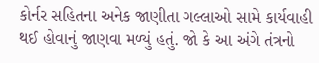કોર્નર સહિતના અનેક જાણીતા ગલ્લાઓ સામે કાર્યવાહી થઈ હોવાનું જાણવા મળ્યું હતું. જો કે આ અંગે તંત્રનો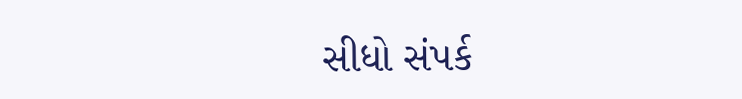સીધો સંપર્ક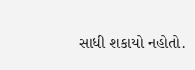સાધી શકાયો નહોતો.